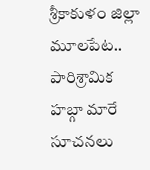శ్రీకాకుళం జిల్లా మూలపేట.. పారిశ్రామిక హబ్గా మారే సూచనలు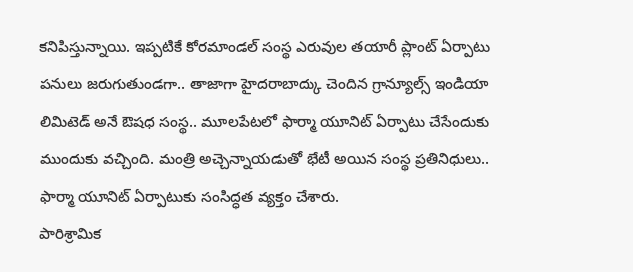కనిపిస్తున్నాయి. ఇప్పటికే కోరమాండల్ సంస్థ ఎరువుల తయారీ ప్లాంట్ ఏర్పాటు పనులు జరుగుతుండగా.. తాజాగా హైదరాబాద్కు చెందిన గ్రాన్యూల్స్ ఇండియా లిమిటెడ్ అనే ఔషధ సంస్థ.. మూలపేటలో ఫార్మా యూనిట్ ఏర్పాటు చేసేందుకు ముందుకు వచ్చింది. మంత్రి అచ్చెన్నాయడుతో భేటీ అయిన సంస్థ ప్రతినిధులు.. ఫార్మా యూనిట్ ఏర్పాటుకు సంసిద్ధత వ్యక్తం చేశారు.
పారిశ్రామిక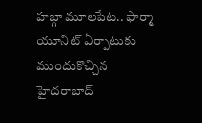హబ్గా మూలపేట.. ఫార్మా యూనిట్ ఏర్పాటుకు ముందుకొచ్చిన హైదరాబాద్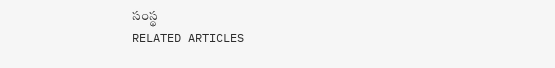సంస్థ
RELATED ARTICLES